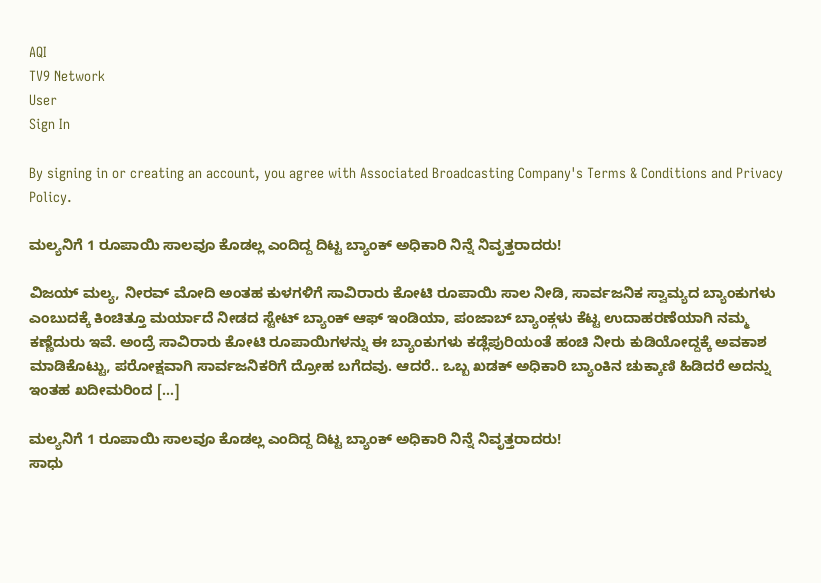AQI
TV9 Network
User
Sign In

By signing in or creating an account, you agree with Associated Broadcasting Company's Terms & Conditions and Privacy Policy.

ಮಲ್ಯನಿಗೆ 1 ರೂಪಾಯಿ ಸಾಲವೂ ಕೊಡಲ್ಲ ಎಂದಿದ್ದ ದಿಟ್ಟ ಬ್ಯಾಂಕ್ ಅಧಿಕಾರಿ ನಿನ್ನೆ ನಿವೃತ್ತರಾದರು!

ವಿಜಯ್ ಮಲ್ಯ, ನೀರವ್ ಮೋದಿ ಅಂತಹ ಕುಳಗಳಿಗೆ ಸಾವಿರಾರು ಕೋಟಿ ರೂಪಾಯಿ ಸಾಲ ನೀಡಿ, ಸಾರ್ವಜನಿಕ ಸ್ವಾಮ್ಯದ ಬ್ಯಾಂಕುಗಳು ಎಂಬುದಕ್ಕೆ ಕಿಂಚಿತ್ತೂ ಮರ್ಯಾದೆ ನೀಡದ ಸ್ಟೇಟ್ ಬ್ಯಾಂಕ್ ಆಫ್ ಇಂಡಿಯಾ, ಪಂಜಾಬ್ ಬ್ಯಾಂಕ್ಗಳು ಕೆಟ್ಟ ಉದಾಹರಣೆಯಾಗಿ ನಮ್ಮ ಕಣ್ಣೆದುರು ಇವೆ. ಅಂದ್ರೆ ಸಾವಿರಾರು ಕೋಟಿ ರೂಪಾಯಿಗಳನ್ನು ಈ ಬ್ಯಾಂಕುಗಳು ಕಡ್ಲೆಪುರಿಯಂತೆ ಹಂಚಿ ನೀರು ಕುಡಿಯೋದ್ದಕ್ಕೆ ಅವಕಾಶ ಮಾಡಿಕೊಟ್ಟು, ಪರೋಕ್ಷವಾಗಿ ಸಾರ್ವಜನಿಕರಿಗೆ ದ್ರೋಹ ಬಗೆದವು. ಆದರೆ.. ಒಬ್ಬ ಖಡಕ್ ಅಧಿಕಾರಿ ಬ್ಯಾಂಕಿನ ಚುಕ್ಕಾಣಿ ಹಿಡಿದರೆ ಅದನ್ನು ಇಂತಹ ಖದೀಮರಿಂದ […]

ಮಲ್ಯನಿಗೆ 1 ರೂಪಾಯಿ ಸಾಲವೂ ಕೊಡಲ್ಲ ಎಂದಿದ್ದ ದಿಟ್ಟ ಬ್ಯಾಂಕ್ ಅಧಿಕಾರಿ ನಿನ್ನೆ ನಿವೃತ್ತರಾದರು!
ಸಾಧು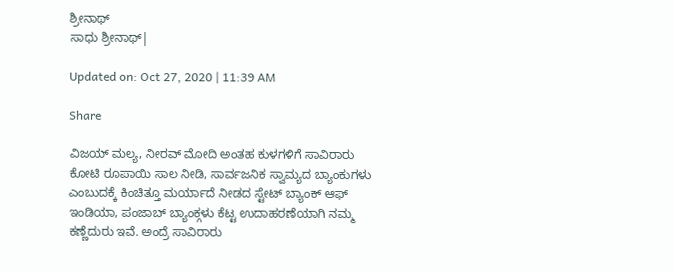ಶ್ರೀನಾಥ್
ಸಾಧು ಶ್ರೀನಾಥ್|

Updated on: Oct 27, 2020 | 11:39 AM

Share

ವಿಜಯ್ ಮಲ್ಯ, ನೀರವ್ ಮೋದಿ ಅಂತಹ ಕುಳಗಳಿಗೆ ಸಾವಿರಾರು ಕೋಟಿ ರೂಪಾಯಿ ಸಾಲ ನೀಡಿ, ಸಾರ್ವಜನಿಕ ಸ್ವಾಮ್ಯದ ಬ್ಯಾಂಕುಗಳು ಎಂಬುದಕ್ಕೆ ಕಿಂಚಿತ್ತೂ ಮರ್ಯಾದೆ ನೀಡದ ಸ್ಟೇಟ್ ಬ್ಯಾಂಕ್ ಆಫ್ ಇಂಡಿಯಾ, ಪಂಜಾಬ್ ಬ್ಯಾಂಕ್ಗಳು ಕೆಟ್ಟ ಉದಾಹರಣೆಯಾಗಿ ನಮ್ಮ ಕಣ್ಣೆದುರು ಇವೆ. ಅಂದ್ರೆ ಸಾವಿರಾರು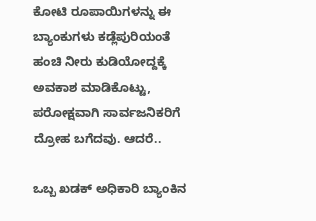ಕೋಟಿ ರೂಪಾಯಿಗಳನ್ನು ಈ ಬ್ಯಾಂಕುಗಳು ಕಡ್ಲೆಪುರಿಯಂತೆ ಹಂಚಿ ನೀರು ಕುಡಿಯೋದ್ದಕ್ಕೆ ಅವಕಾಶ ಮಾಡಿಕೊಟ್ಟು, ಪರೋಕ್ಷವಾಗಿ ಸಾರ್ವಜನಿಕರಿಗೆ ದ್ರೋಹ ಬಗೆದವು. ಆದರೆ..

ಒಬ್ಬ ಖಡಕ್ ಅಧಿಕಾರಿ ಬ್ಯಾಂಕಿನ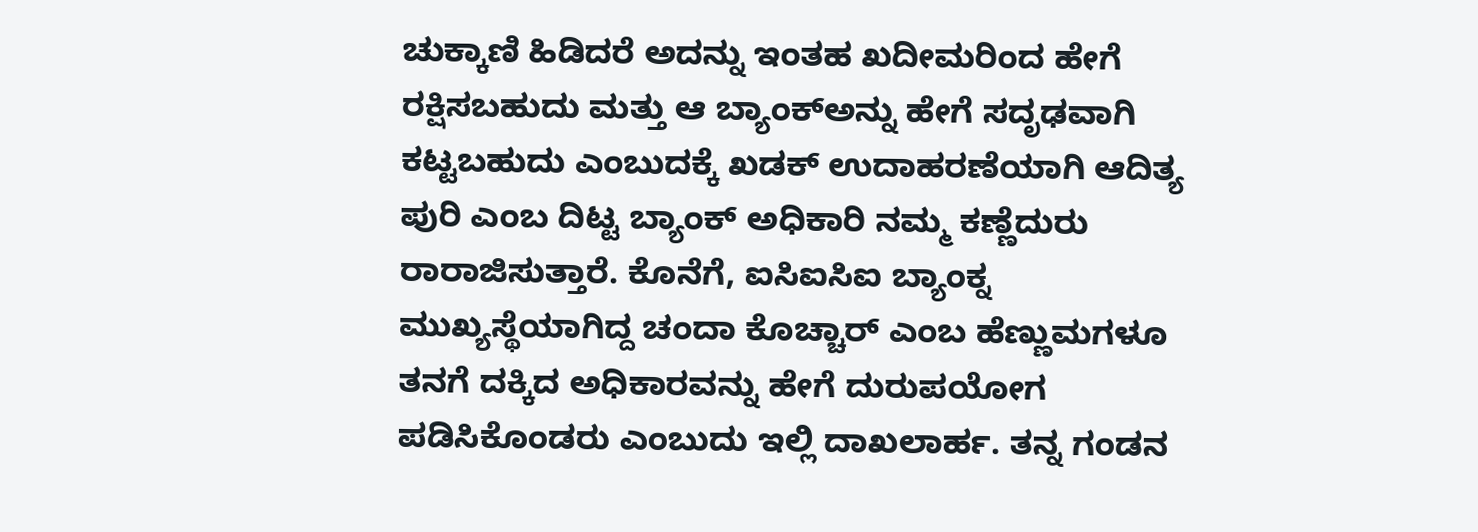ಚುಕ್ಕಾಣಿ ಹಿಡಿದರೆ ಅದನ್ನು ಇಂತಹ ಖದೀಮರಿಂದ ಹೇಗೆ ರಕ್ಷಿಸಬಹುದು ಮತ್ತು ಆ ಬ್ಯಾಂಕ್ಅನ್ನು ಹೇಗೆ ಸದೃಢವಾಗಿ ಕಟ್ಟಬಹುದು ಎಂಬುದಕ್ಕೆ ಖಡಕ್ ಉದಾಹರಣೆಯಾಗಿ ಆದಿತ್ಯ ಪುರಿ ಎಂಬ ದಿಟ್ಟ ಬ್ಯಾಂಕ್ ಅಧಿಕಾರಿ ನಮ್ಮ ಕಣ್ಣೆದುರು ರಾರಾಜಿಸುತ್ತಾರೆ. ಕೊನೆಗೆ, ಐಸಿಐಸಿಐ ಬ್ಯಾಂಕ್ನ ಮುಖ್ಯಸ್ಥೆಯಾಗಿದ್ದ ಚಂದಾ ಕೊಚ್ಚಾರ್ ಎಂಬ ಹೆಣ್ಣುಮಗಳೂ ತನಗೆ ದಕ್ಕಿದ ಅಧಿಕಾರವನ್ನು ಹೇಗೆ ದುರುಪಯೋಗ ಪಡಿಸಿಕೊಂಡರು ಎಂಬುದು ಇಲ್ಲಿ ದಾಖಲಾರ್ಹ. ತನ್ನ ಗಂಡನ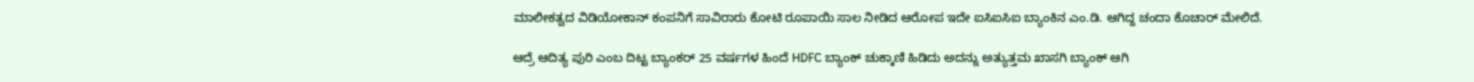ಮಾಲೀಕತ್ವದ ವಿಡಿಯೋಕಾನ್ ಕಂಪನಿಗೆ ಸಾವಿರಾರು ಕೋಟಿ ರೂಪಾಯಿ ಸಾಲ ನೀಡಿದ ಆರೋಪ ಇದೇ ಐಸಿಐಸಿಐ ಬ್ಯಾಂಕಿನ ಎಂ.ಡಿ. ಆಗಿದ್ದ ಚಂದಾ ಕೊಚಾರ್ ಮೇಲಿದೆ.

ಆದ್ರೆ ಆದಿತ್ಯ ಪುರಿ ಎಂಬ ದಿಟ್ಟ ಬ್ಯಾಂಕರ್ 25 ವರ್ಷಗಳ ಹಿಂದೆ HDFC ಬ್ಯಾಂಕ್ ಚುಕ್ಕಾಣಿ ಹಿಡಿದು ಅದನ್ನು ಅತ್ಯುತ್ತಮ ಖಾಸಗಿ ಬ್ಯಾಂಕ್ ಆಗಿ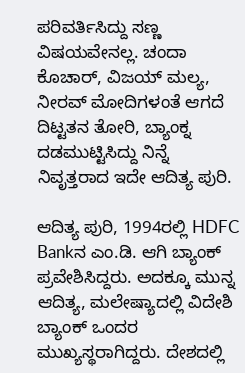ಪರಿವರ್ತಿಸಿದ್ದು ಸಣ್ಣ ವಿಷಯವೇನಲ್ಲ. ಚಂದಾ ಕೊಚಾರ್, ವಿಜಯ್ ಮಲ್ಯ, ನೀರವ್ ಮೋದಿಗಳಂತೆ ಆಗದೆ ದಿಟ್ಟತನ ತೋರಿ, ಬ್ಯಾಂಕ್ನ ದಡಮುಟ್ಟಿಸಿದ್ದು ನಿನ್ನೆ ನಿವೃತ್ತರಾದ ಇದೇ ಆದಿತ್ಯ ಪುರಿ.

ಆದಿತ್ಯ ಪುರಿ, 1994ರಲ್ಲಿ HDFC Bankನ ಎಂ.ಡಿ. ಆಗಿ ಬ್ಯಾಂಕ್ ಪ್ರವೇಶಿಸಿದ್ದರು. ಅದಕ್ಕೂ ಮುನ್ನ ಆದಿತ್ಯ, ಮಲೇಷ್ಯಾದಲ್ಲಿ ವಿದೇಶಿ ಬ್ಯಾಂಕ್ ಒಂದರ ಮುಖ್ಯಸ್ಥರಾಗಿದ್ದರು. ದೇಶದಲ್ಲಿ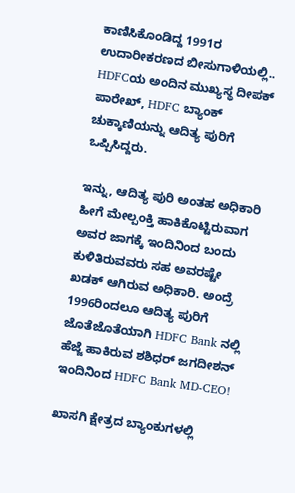ಕಾಣಿಸಿಕೊಂಡಿದ್ದ 1991ರ ಉದಾರೀಕರಣದ ಬೀಸುಗಾಳಿಯಲ್ಲಿ.. HDFCಯ ಅಂದಿನ ಮುಖ್ಯಸ್ಥ ದೀಪಕ್ ಪಾರೇಖ್, HDFC ಬ್ಯಾಂಕ್ ಚುಕ್ಕಾಣಿಯನ್ನು ಆದಿತ್ಯ ಪುರಿಗೆ ಒಪ್ಪಿಸಿದ್ದರು.

ಇನ್ನು, ಆದಿತ್ಯ ಪುರಿ ಅಂತಹ ಅಧಿಕಾರಿ ಹೀಗೆ ಮೇಲ್ಪಂಕ್ತಿ ಹಾಕಿಕೊಟ್ಟಿರುವಾಗ ಅವರ ಜಾಗಕ್ಕೆ ಇಂದಿನಿಂದ ಬಂದು ಕುಳಿತಿರುವವರು ಸಹ ಅವರಷ್ಟೇ ಖಡಕ್ ಆಗಿರುವ ಅಧಿಕಾರಿ. ಅಂದ್ರೆ 1996ರಿಂದಲೂ ಆದಿತ್ಯ ಪುರಿಗೆ ಜೊತೆಜೊತೆಯಾಗಿ HDFC Bank ನಲ್ಲಿ ಹೆಜ್ಜೆ ಹಾಕಿರುವ ಶಶಿಧರ್ ಜಗದೀಶನ್ ಇಂದಿನಿಂದ HDFC Bank MD-CEO!

ಖಾಸಗಿ ಕ್ಷೇತ್ರದ ಬ್ಯಾಂಕುಗಳಲ್ಲಿ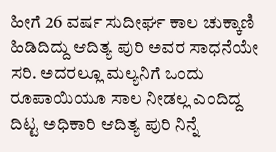ಹೀಗೆ 26 ವರ್ಷ ಸುದೀರ್ಘ ಕಾಲ ಚುಕ್ಕಾಣಿ ಹಿಡಿದಿದ್ದು ಆದಿತ್ಯ ಪುರಿ ಅವರ ಸಾಧನೆಯೇ ಸರಿ. ಅದರಲ್ಲೂ ಮಲ್ಯನಿಗೆ ಒಂದು ರೂಪಾಯಿಯೂ ಸಾಲ ನೀಡಲ್ಲ ಎಂದಿದ್ದ ದಿಟ್ಟ ಅಧಿಕಾರಿ ಆದಿತ್ಯ ಪುರಿ ನಿನ್ನೆ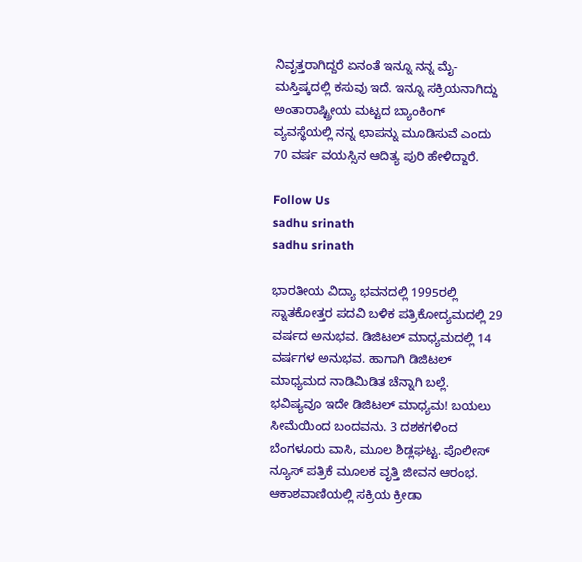ನಿವೃತ್ತರಾಗಿದ್ದರೆ ಏನಂತೆ ಇನ್ನೂ ನನ್ನ ಮೈ-ಮಸ್ತಿಷ್ಕದಲ್ಲಿ ಕಸುವು ಇದೆ. ಇನ್ನೂ ಸಕ್ರಿಯನಾಗಿದ್ದು ಅಂತಾರಾಷ್ಟ್ರೀಯ ಮಟ್ಟದ ಬ್ಯಾಂಕಿಂಗ್ ವ್ಯವಸ್ಥೆಯಲ್ಲಿ ನನ್ನ ಛಾಪನ್ನು ಮೂಡಿಸುವೆ ಎಂದು 70 ವರ್ಷ ವಯಸ್ಸಿನ ಆದಿತ್ಯ ಪುರಿ ಹೇಳಿದ್ದಾರೆ.

Follow Us
sadhu srinath
sadhu srinath

ಭಾರತೀಯ ವಿದ್ಯಾ ಭವನದಲ್ಲಿ 1995ರಲ್ಲಿ ಸ್ನಾತಕೋತ್ತರ ಪದವಿ ಬಳಿಕ ಪತ್ರಿಕೋದ್ಯಮದಲ್ಲಿ 29 ವರ್ಷದ ಅನುಭವ. ಡಿಜಿಟಲ್ ಮಾಧ್ಯಮದಲ್ಲಿ 14 ವರ್ಷಗಳ ಅನುಭವ. ಹಾಗಾಗಿ ಡಿಜಿಟಲ್ ಮಾಧ್ಯಮದ ನಾಡಿಮಿಡಿತ ಚೆನ್ನಾಗಿ ಬಲ್ಲೆ. ಭವಿಷ್ಯವೂ ಇದೇ ಡಿಜಿಟಲ್ ಮಾಧ್ಯಮ! ಬಯಲು ಸೀಮೆಯಿಂದ ಬಂದವನು. 3 ದಶಕಗಳಿಂದ ಬೆಂಗಳೂರು ವಾಸಿ, ಮೂಲ ಶಿಡ್ಲಘಟ್ಟ. ಪೊಲೀಸ್ ನ್ಯೂಸ್ ಪತ್ರಿಕೆ ಮೂಲಕ ವೃತ್ತಿ ಜೀವನ ಆರಂಭ. ಆಕಾಶವಾಣಿಯಲ್ಲಿ ಸಕ್ರಿಯ ಕ್ರೀಡಾ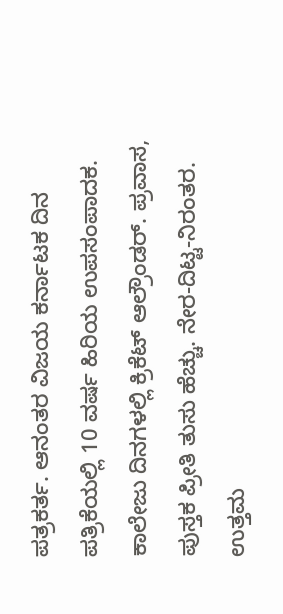ಪತ್ರಕರ್ತ. ಆನಂತರ ವಿಜಯ ಕರ್ನಾಟಕ ದಿನ ಪತ್ರಿಕೆಯಲ್ಲಿ 10 ವರ್ಷ ಹಿರಿಯ ಉಪಸಂಪಾದಕ. ಕಾಲೇಜು ದಿನಗಳಲ್ಲಿ ಕ್ರಿಕೆಟ್ ಆಲ್ರೌಂಡರ್. ಪ್ರವಾಸ, ಪುಸ್ತಕ ಪ್ರೀತಿ ತುಸು ಹೆಚ್ಚು. ನೇರ-ದಿಟ್ಟ-ನಿರಂತರ. ಉತ್ತಮ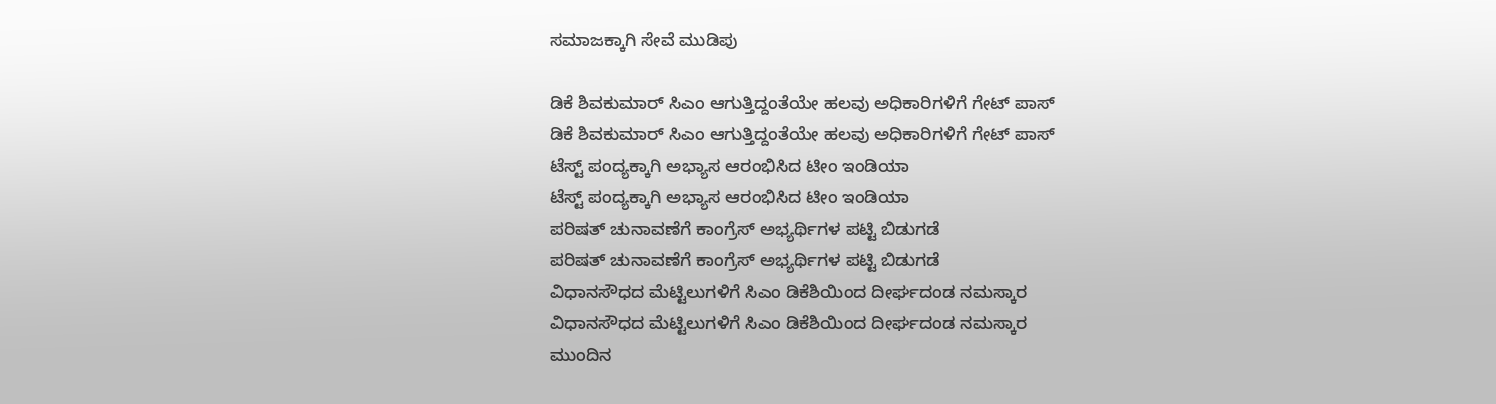ಸಮಾಜಕ್ಕಾಗಿ ಸೇವೆ ಮುಡಿಪು

ಡಿಕೆ ಶಿವಕುಮಾರ್ ಸಿಎಂ ಆಗುತ್ತಿದ್ದಂತೆಯೇ ಹಲವು ಅಧಿಕಾರಿಗಳಿಗೆ ಗೇಟ್ ಪಾಸ್
ಡಿಕೆ ಶಿವಕುಮಾರ್ ಸಿಎಂ ಆಗುತ್ತಿದ್ದಂತೆಯೇ ಹಲವು ಅಧಿಕಾರಿಗಳಿಗೆ ಗೇಟ್ ಪಾಸ್
ಟೆಸ್ಟ್ ಪಂದ್ಯಕ್ಕಾಗಿ ಅಭ್ಯಾಸ ಆರಂಭಿಸಿದ ಟೀಂ ಇಂಡಿಯಾ
ಟೆಸ್ಟ್ ಪಂದ್ಯಕ್ಕಾಗಿ ಅಭ್ಯಾಸ ಆರಂಭಿಸಿದ ಟೀಂ ಇಂಡಿಯಾ
ಪರಿಷತ್ ಚುನಾವಣೆಗೆ ಕಾಂಗ್ರೆಸ್ ಅಭ್ಯರ್ಥಿಗಳ ಪಟ್ಟಿ ಬಿಡುಗಡೆ
ಪರಿಷತ್ ಚುನಾವಣೆಗೆ ಕಾಂಗ್ರೆಸ್ ಅಭ್ಯರ್ಥಿಗಳ ಪಟ್ಟಿ ಬಿಡುಗಡೆ
ವಿಧಾನಸೌಧದ ಮೆಟ್ಟಿಲುಗಳಿಗೆ ಸಿಎಂ ಡಿಕೆಶಿಯಿಂದ ದೀರ್ಘದಂಡ ನಮಸ್ಕಾರ
ವಿಧಾನಸೌಧದ ಮೆಟ್ಟಿಲುಗಳಿಗೆ ಸಿಎಂ ಡಿಕೆಶಿಯಿಂದ ದೀರ್ಘದಂಡ ನಮಸ್ಕಾರ
ಮುಂದಿನ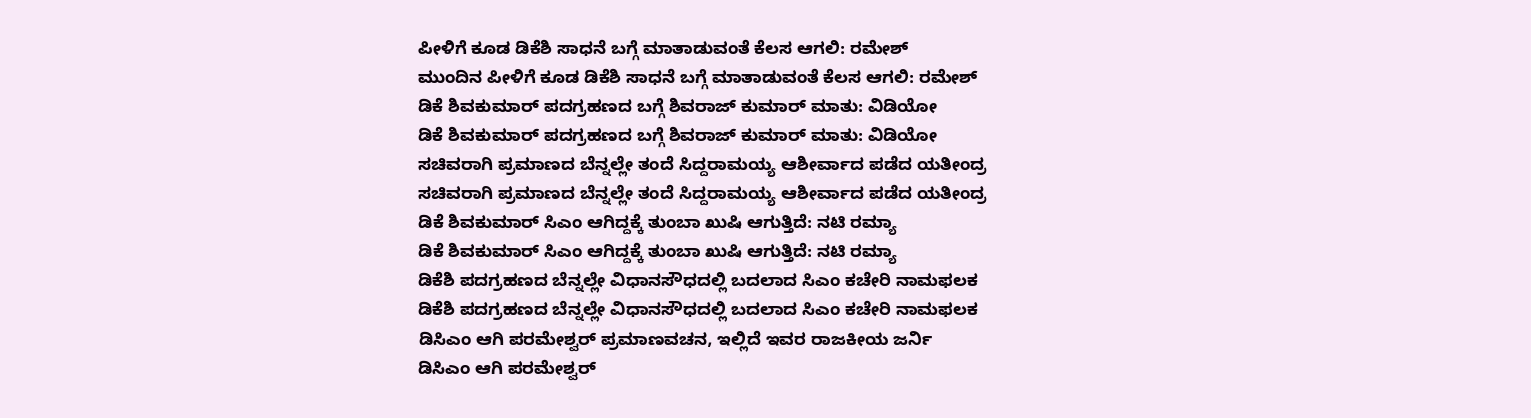ಪೀಳಿಗೆ ಕೂಡ ಡಿಕೆಶಿ ಸಾಧನೆ ಬಗ್ಗೆ ಮಾತಾಡುವಂತೆ ಕೆಲಸ ಆಗಲಿ: ರಮೇಶ್
ಮುಂದಿನ ಪೀಳಿಗೆ ಕೂಡ ಡಿಕೆಶಿ ಸಾಧನೆ ಬಗ್ಗೆ ಮಾತಾಡುವಂತೆ ಕೆಲಸ ಆಗಲಿ: ರಮೇಶ್
ಡಿಕೆ ಶಿವಕುಮಾರ್ ಪದಗ್ರಹಣದ ಬಗ್ಗೆ ಶಿವರಾಜ್ ಕುಮಾರ್ ಮಾತು: ವಿಡಿಯೋ
ಡಿಕೆ ಶಿವಕುಮಾರ್ ಪದಗ್ರಹಣದ ಬಗ್ಗೆ ಶಿವರಾಜ್ ಕುಮಾರ್ ಮಾತು: ವಿಡಿಯೋ
ಸಚಿವರಾಗಿ ಪ್ರಮಾಣದ ಬೆನ್ನಲ್ಲೇ ತಂದೆ ಸಿದ್ದರಾಮಯ್ಯ ಆಶೀರ್ವಾದ ಪಡೆದ ಯತೀಂದ್ರ
ಸಚಿವರಾಗಿ ಪ್ರಮಾಣದ ಬೆನ್ನಲ್ಲೇ ತಂದೆ ಸಿದ್ದರಾಮಯ್ಯ ಆಶೀರ್ವಾದ ಪಡೆದ ಯತೀಂದ್ರ
ಡಿಕೆ ಶಿವಕುಮಾರ್ ಸಿಎಂ ಆಗಿದ್ದಕ್ಕೆ ತುಂಬಾ ಖುಷಿ ಆಗುತ್ತಿದೆ: ನಟಿ ರಮ್ಯಾ
ಡಿಕೆ ಶಿವಕುಮಾರ್ ಸಿಎಂ ಆಗಿದ್ದಕ್ಕೆ ತುಂಬಾ ಖುಷಿ ಆಗುತ್ತಿದೆ: ನಟಿ ರಮ್ಯಾ
ಡಿಕೆಶಿ ಪದಗ್ರಹಣದ ಬೆನ್ನಲ್ಲೇ ವಿಧಾನಸೌಧದಲ್ಲಿ ಬದಲಾದ ಸಿಎಂ ಕಚೇರಿ ನಾಮಫಲಕ
ಡಿಕೆಶಿ ಪದಗ್ರಹಣದ ಬೆನ್ನಲ್ಲೇ ವಿಧಾನಸೌಧದಲ್ಲಿ ಬದಲಾದ ಸಿಎಂ ಕಚೇರಿ ನಾಮಫಲಕ
ಡಿಸಿಎಂ ಆಗಿ ಪರಮೇಶ್ವರ್ ಪ್ರಮಾಣವಚನ, ಇಲ್ಲಿದೆ ಇವರ ರಾಜಕೀಯ ಜರ್ನಿ
ಡಿಸಿಎಂ ಆಗಿ ಪರಮೇಶ್ವರ್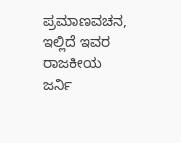ಪ್ರಮಾಣವಚನ, ಇಲ್ಲಿದೆ ಇವರ ರಾಜಕೀಯ ಜರ್ನಿ